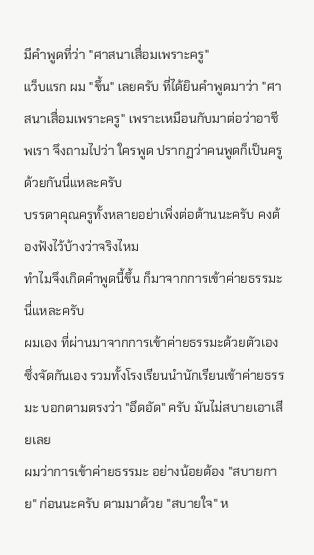มีคำพูดที่ว่า "ศาสนาเสื่อมเพราะครู"
แว็บแรก ผม "ขึ้น" เลยครับ ที่ได้ยินคำพูดมาว่า "ศาสนาเสื่อมเพราะครู" เพราะเหมือนกับมาต่อว่าอาชีพเรา จึงถามไปว่า ใครพูด ปรากฏว่าคนพูดก็เป็นครูด้วยกันนี่แหละครับ
บรรดาคุณครูทั้งหลายอย่าเพิ่งต่อต้านนะครับ คงต้องฟังไว้บ้างว่าจริงไหม
ทำไมจึงเกิดคำพูดนี้ขึ้น ก็มาจากการเข้าค่ายธรรมะนี่แหละครับ
ผมเอง ที่ผ่านมาจากการเข้าค่ายธรรมะด้วยตัวเอง ซึ่งจัดกันเอง รวมทั้งโรงเรียนนำนักเรียนเข้าค่ายธรรมะ บอกตามตรงว่า "อึดอัด" ครับ มันไม่สบายเอาเสียเลย
ผมว่าการเข้าค่ายธรรมะ อย่างน้อยต้อง "สบายกาย" ก่อนนะครับ ตามมาด้วย "สบายใจ" ห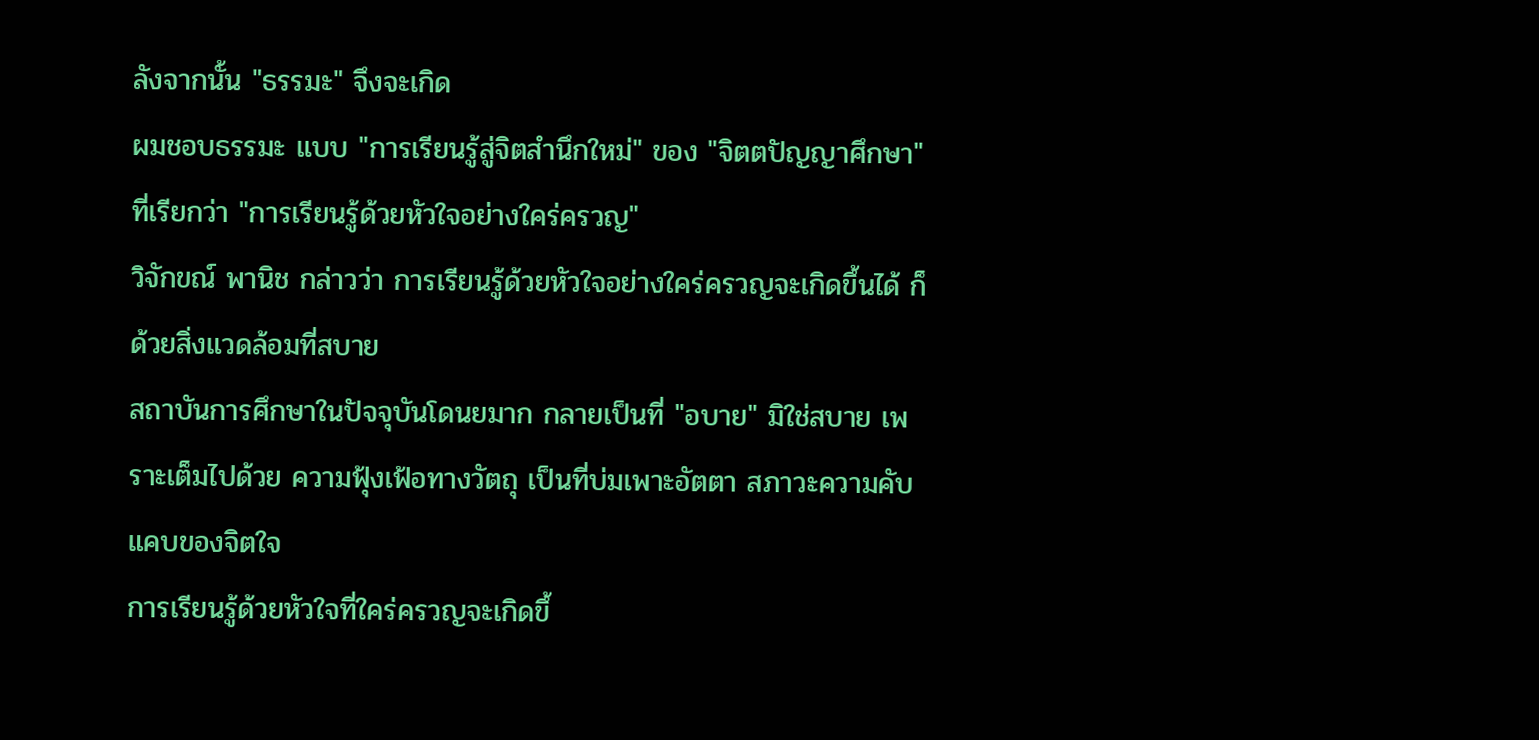ลังจากนั้น "ธรรมะ" จึงจะเกิด
ผมชอบธรรมะ แบบ "การเรียนรู้สู่จิตสำนึกใหม่" ของ "จิตตปัญญาศึกษา" ที่เรียกว่า "การเรียนรู้ด้วยหัวใจอย่างใคร่ครวญ"
วิจักขณ์ พานิช กล่าวว่า การเรียนรู้ด้วยหัวใจอย่างใคร่ครวญจะเกิดขึ้นได้ ก็ด้วยสิ่งแวดล้อมที่สบาย
สถาบันการศึกษาในปัจจุบันโดนยมาก กลายเป็นที่ "อบาย" มิใช่สบาย เพราะเต็มไปด้วย ความฟุ้งเฟ้อทางวัตถุ เป็นที่บ่มเพาะอัตตา สภาวะความคับแคบของจิตใจ
การเรียนรู้ด้วยหัวใจที่ใคร่ครวญจะเกิดขึ้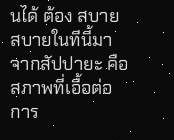นได้ ต้อง สบาย สบายในทีนี้มาจากสัปปายะ คือ สภาพที่เอื้อต่อการ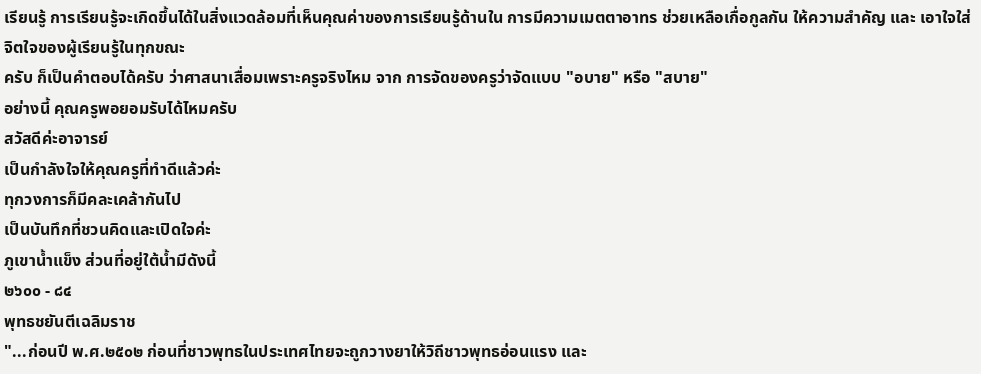เรียนรู้ การเรียนรู้จะเกิดขึ้นได้ในสิ่งแวดล้อมที่เห็นคุณค่าของการเรียนรู้ด้านใน การมีความเมตตาอาทร ช่วยเหลือเกื่อกูลกัน ให้ความสำคัญ และ เอาใจใส่จิตใจของผู้เรียนรู้ในทุกขณะ
ครับ ก็เป็นคำตอบได้ครับ ว่าศาสนาเสื่อมเพราะครูจริงไหม จาก การจัดของครูว่าจัดแบบ "อบาย" หรือ "สบาย"
อย่างนี้ คุณครูพอยอมรับได้ไหมครับ
สวัสดีค่ะอาจารย์
เป็นกำลังใจให้คุณครูที่ทำดีแล้วค่ะ
ทุกวงการก็มีคละเคล้ากันไป
เป็นบันทึกที่ชวนคิดและเปิดใจค่ะ
ภูเขาน้ำแข็ง ส่วนที่อยู่ใต้น้ำมีดังนี้
๒๖๐๐ - ๘๔
พุทธชยันตีเฉลิมราช
"...ก่อนปี พ.ศ.๒๕๐๒ ก่อนที่ชาวพุทธในประเทศไทยจะถูกวางยาให้วิถีชาวพุทธอ่อนแรง และ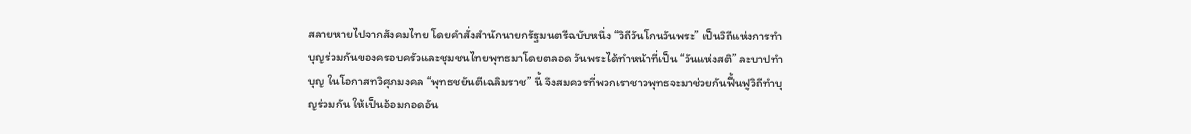สลายหายไปจากสังคมไทย โดยคำสั่งสำนักนายกรัฐมนตรีฉบับหนึ่ง “วิถีวันโกนวันพระ” เป็นวิถีแห่งการทำบุญร่วมกันของครอบครัวและชุมชนไทยพุทธมาโดยตลอด วันพระได้ทำหน้าที่เป็น “วันแห่งสติ” ละบาปทำบุญ ในโอกาสทวิศุภมงคล “พุทธชยันตีเฉลิมราช” นี้ จึงสมควรที่พวกเราชาวพุทธจะมาช่วยกันฟื้นฟูวิถีทำบุญร่วมกัน ให้เป็นอ้อมกอดอัน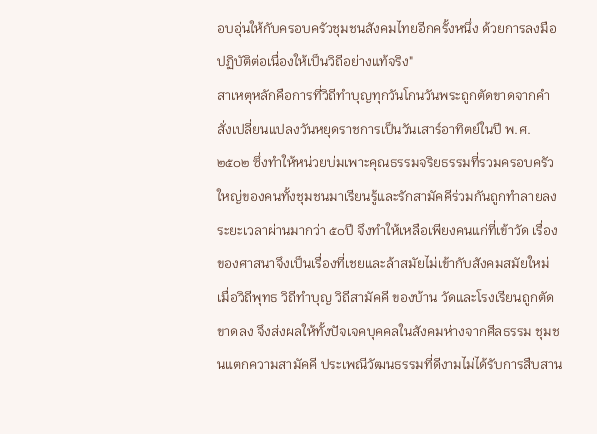อบอุ่นให้กับครอบครัวชุมชนสังคมไทยอีกครั้งหนึ่ง ด้วยการลงมือปฏิบัติต่อเนื่องให้เป็นวิถีอย่างแท้จริง"
สาเหตุหลักคือการที่วิถีทำบุญทุกวันโกนวันพระถูกตัดขาดจากคำสั่งเปลี่ยนแปลงวันหยุดราชการเป็นวันเสาร์อาทิตย์ในปี พ.ศ. ๒๕๐๒ ซึ่งทำให้หน่วยบ่มเพาะคุณธรรมจริยธรรมที่รวมครอบครัวใหญ่ของคนทั้งชุมชนมาเรียนรู้และรักสามัคคีร่วมกันถูกทำลายลง ระยะเวลาผ่านมากว่า ๕๐ปี จึงทำให้เหลือเพียงคนแก่ที่เข้าวัด เรื่องของศาสนาจึงเป็นเรื่องที่เชยและล้าสมัยไม่เข้ากับสังคมสมัยใหม่ เมื่อวิถีพุทธ วิถีทำบุญ วิถีสามัคคี ของบ้าน วัดและโรงเรียนถูกตัดขาดลง จึงส่งผลให้ทั้งปัจเจคบุคคลในสังคมห่างจากศีลธรรม ชุมชนแตกความสามัคคี ประเพณีวัฒนธรรมที่ดีงามไม่ได้รับการสืบสาน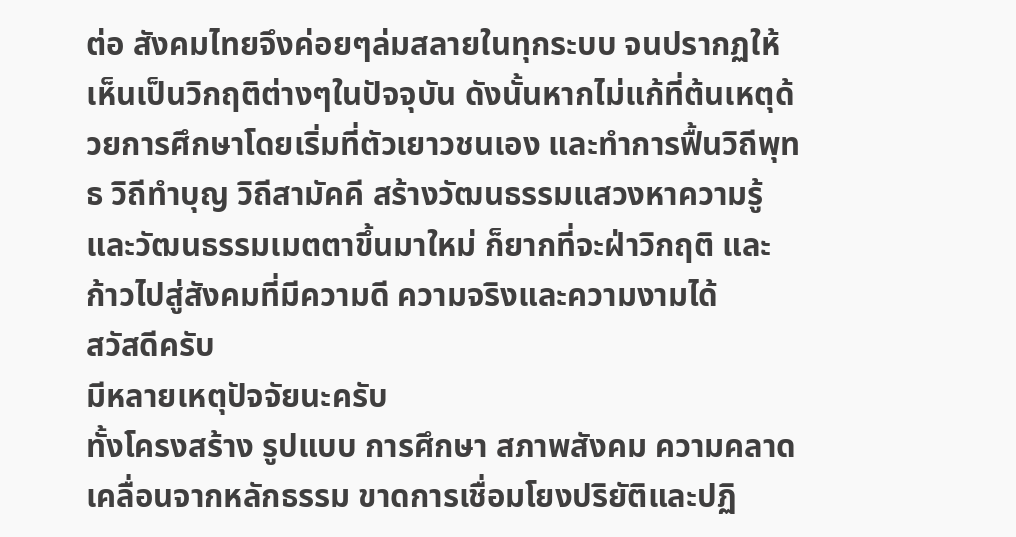ต่อ สังคมไทยจึงค่อยๆล่มสลายในทุกระบบ จนปรากฏให้เห็นเป็นวิกฤติต่างๆในปัจจุบัน ดังนั้นหากไม่แก้ที่ต้นเหตุด้วยการศึกษาโดยเริ่มที่ตัวเยาวชนเอง และทำการฟื้นวิถีพุทธ วิถีทำบุญ วิถีสามัคคี สร้างวัฒนธรรมแสวงหาความรู้และวัฒนธรรมเมตตาขึ้นมาใหม่ ก็ยากที่จะฝ่าวิกฤติ และก้าวไปสู่สังคมที่มีความดี ความจริงและความงามได้
สวัสดีครับ
มีหลายเหตุปัจจัยนะครับ
ทั้งโครงสร้าง รูปแบบ การศึกษา สภาพสังคม ความคลาดเคลื่อนจากหลักธรรม ขาดการเชื่อมโยงปริยัติและปฏิ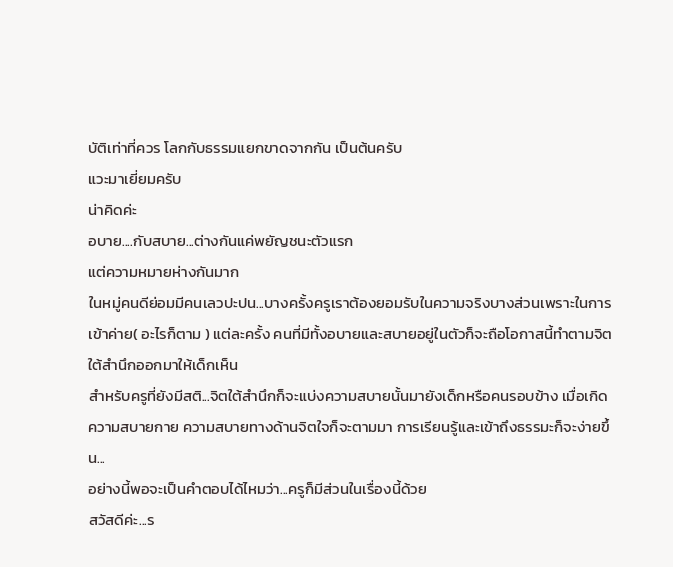บัติเท่าที่ควร โลกกับธรรมแยกขาดจากกัน เป็นต้นครับ
แวะมาเยี่ยมครับ
น่าคิดค่ะ
อบาย....กับสบาย...ต่างกันแค่พยัญชนะตัวแรก
แต่ความหมายห่างกันมาก
ในหมู่คนดีย่อมมีคนเลวปะปน...บางครั้งครูเราต้องยอมรับในความจริงบางส่วนเพราะในการเข้าค่าย( อะไรก็ตาม ) แต่ละครั้ง คนที่มีทั้งอบายและสบายอยู่ในตัวก็จะถือโอกาสนี้ทำตามจิตใต้สำนึกออกมาให้เด็กเห็น
สำหรับครูที่ยังมีสติ...จิตใต้สำนึกก็จะแบ่งความสบายนั้นมายังเด็กหรือคนรอบข้าง เมื่อเกิดความสบายกาย ความสบายทางด้านจิตใจก็จะตามมา การเรียนรู้และเข้าถึงธรรมะก็จะง่ายขึ้น...
อย่างนี้พอจะเป็นคำตอบได้ไหมว่า...ครูก็มีส่วนในเรื่องนี้ด้วย
สวัสดีค่ะ...ร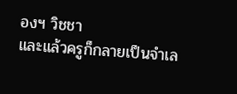องฯ วิชชา
และแล้วครูก็กลายเป็นจำเล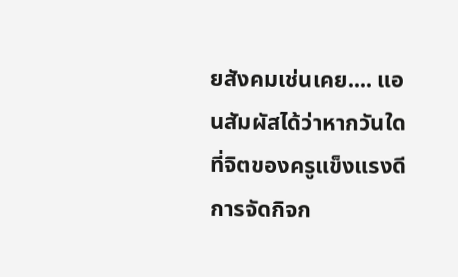ยสังคมเช่นเคย.... แอนสัมผัสได้ว่าหากวันใดที่จิตของครูแข็งแรงดี การจัดกิจก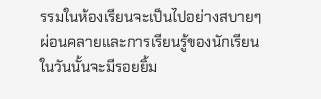รรมในห้องเรียนจะเป็นไปอย่างสบายๆ ผ่อนคลายและการเรียนรู้ของนักเรียนในวันนั้นจะมีรอยยิ้ม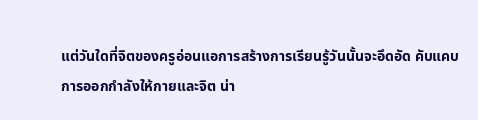แต่วันใดที่จิตของครูอ่อนแอการสร้างการเรียนรู้วันนั้นจะอึดอัด คับแคบ
การออกกำลังให้กายและจิต น่า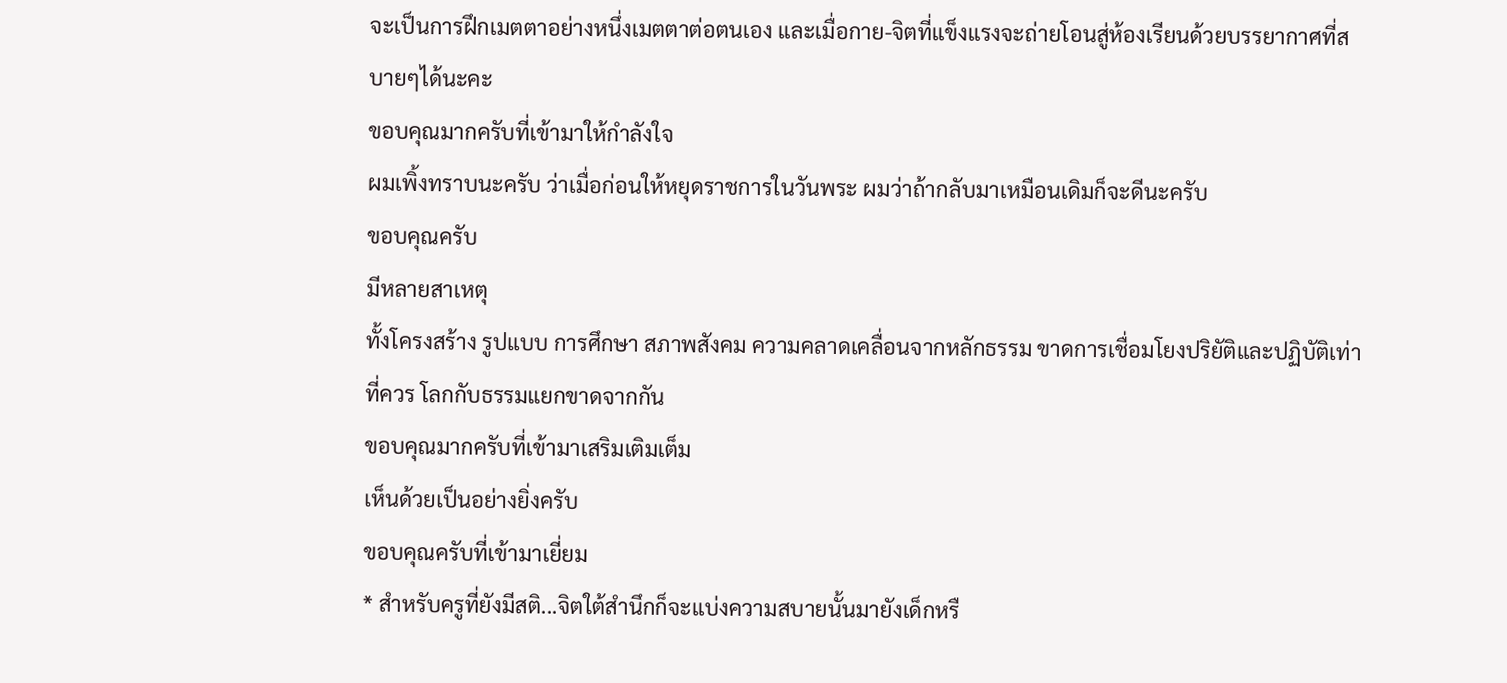จะเป็นการฝึกเมตตาอย่างหนึ่งเมตตาต่อตนเอง และเมื่อกาย-จิตที่แข็งแรงจะถ่ายโอนสู่ห้องเรียนด้วยบรรยากาศที่สบายๆได้นะคะ
ขอบคุณมากครับที่เข้ามาให้กำลังใจ
ผมเพิ้งทราบนะครับ ว่าเมื่อก่อนให้หยุดราชการในวันพระ ผมว่าถ้ากลับมาเหมือนเดิมก็จะดีนะครับ
ขอบคุณครับ
มีหลายสาเหตุ
ทั้งโครงสร้าง รูปแบบ การศึกษา สภาพสังคม ความคลาดเคลื่อนจากหลักธรรม ขาดการเชื่อมโยงปริยัติและปฏิบัติเท่าที่ควร โลกกับธรรมแยกขาดจากกัน
ขอบคุณมากครับที่เข้ามาเสริมเติมเต็ม
เห็นด้วยเป็นอย่างยิ่งครับ
ขอบคุณครับที่เข้ามาเยี่ยม
* สำหรับครูที่ยังมีสติ...จิตใต้สำนึกก็จะแบ่งความสบายนั้นมายังเด็กหรื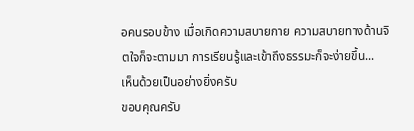อคนรอบข้าง เมื่อเกิดความสบายกาย ความสบายทางด้านจิตใจก็จะตามมา การเรียนรู้และเข้าถึงธรรมะก็จะง่ายขึ้น...
เห็นด้วยเป็นอย่างยิ่งครับ
ขอบคุณครับ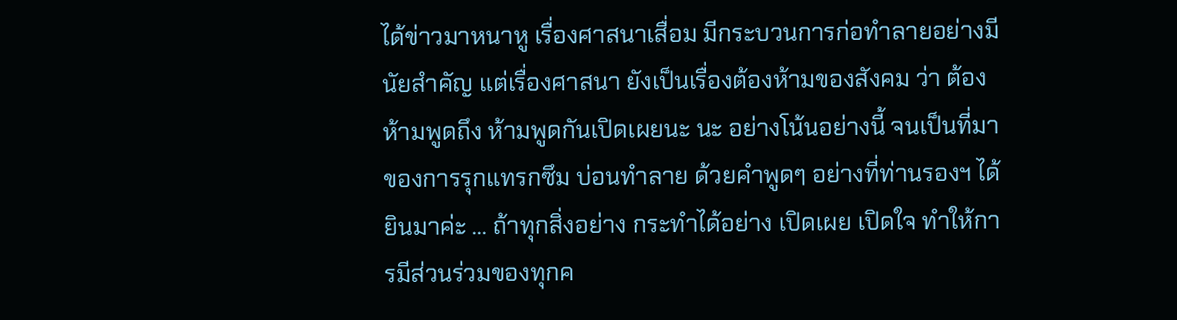ได้ข่าวมาหนาหู เรื่องศาสนาเสื่อม มีกระบวนการก่อทำลายอย่างมีนัยสำคัญ แต่เรื่องศาสนา ยังเป็นเรื่องต้องห้ามของสังคม ว่า ต้องห้ามพูดถึง ห้ามพูดกันเปิดเผยนะ นะ อย่างโน้นอย่างนี้ จนเป็นที่มาของการรุกแทรกซึม บ่อนทำลาย ด้วยคำพูดๆ อย่างที่ท่านรองฯ ได้ยินมาค่ะ ... ถ้าทุกสิ่งอย่าง กระทำได้อย่าง เปิดเผย เปิดใจ ทำให้การมีส่วนร่วมของทุกค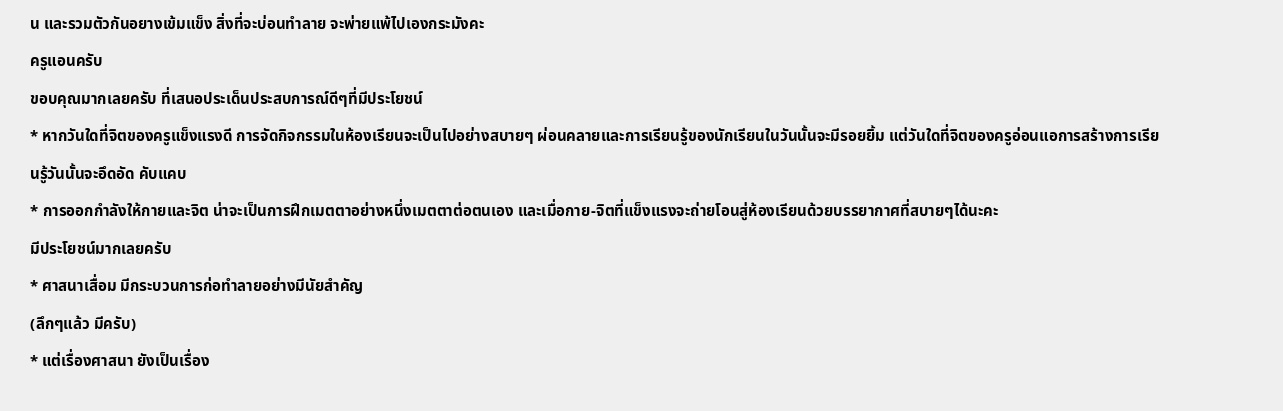น และรวมตัวกันอยางเข้มแข็ง สิ่งที่จะบ่อนทำลาย จะพ่ายแพ้ไปเองกระมังคะ
ครูแอนครับ
ขอบคุณมากเลยครับ ที่เสนอประเด็นประสบการณ์ดีๆที่มีประโยชน์
* หากวันใดที่จิตของครูแข็งแรงดี การจัดกิจกรรมในห้องเรียนจะเป็นไปอย่างสบายๆ ผ่อนคลายและการเรียนรู้ของนักเรียนในวันนั้นจะมีรอยยิ้ม แต่วันใดที่จิตของครูอ่อนแอการสร้างการเรียนรู้วันนั้นจะอึดอัด คับแคบ
* การออกกำลังให้กายและจิต น่าจะเป็นการฝึกเมตตาอย่างหนึ่งเมตตาต่อตนเอง และเมื่อกาย-จิตที่แข็งแรงจะถ่ายโอนสู่ห้องเรียนด้วยบรรยากาศที่สบายๆได้นะคะ
มีประโยชน์มากเลยครับ
* ศาสนาเสื่อม มีกระบวนการก่อทำลายอย่างมีนัยสำคัญ
(ลึกๆแล้ว มีครับ)
* แต่เรื่องศาสนา ยังเป็นเรื่อง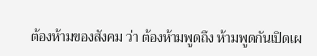ต้องห้ามของสังคม ว่า ต้องห้ามพูดถึง ห้ามพูดกันเปิดเผ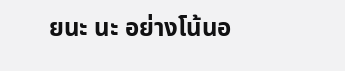ยนะ นะ อย่างโน้นอ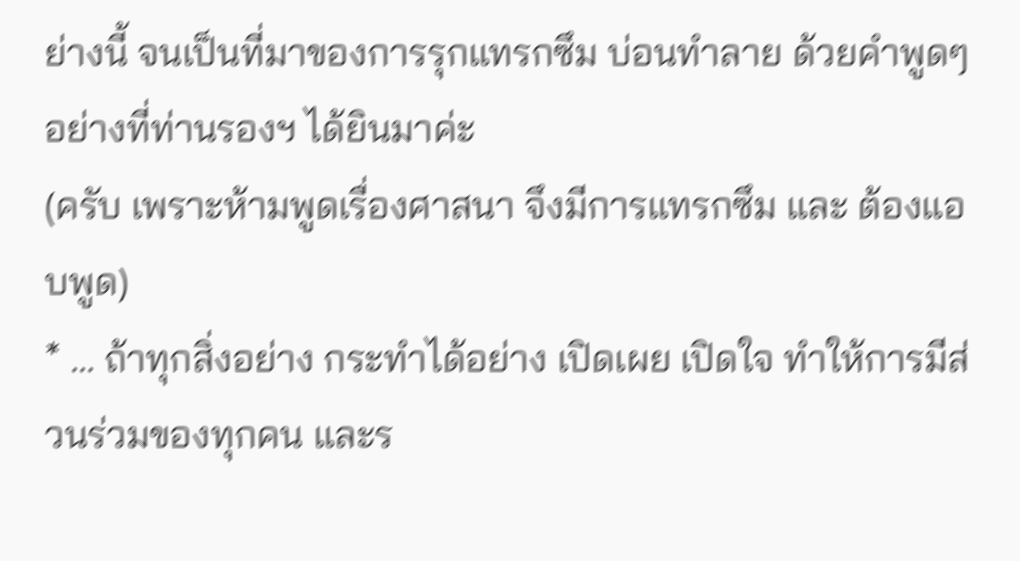ย่างนี้ จนเป็นที่มาของการรุกแทรกซึม บ่อนทำลาย ด้วยคำพูดๆ อย่างที่ท่านรองฯ ได้ยินมาค่ะ
(ครับ เพราะห้ามพูดเรื่องศาสนา จึงมีการแทรกซึม และ ต้องแอบพูด)
* ... ถ้าทุกสิ่งอย่าง กระทำได้อย่าง เปิดเผย เปิดใจ ทำให้การมีส่วนร่วมของทุกคน และร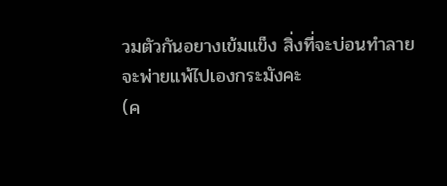วมตัวกันอยางเข้มแข็ง สิ่งที่จะบ่อนทำลาย จะพ่ายแพ้ไปเองกระมังคะ
(ค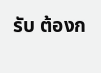รับ ต้องก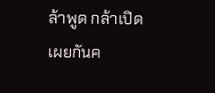ล้าพูด กล้าเปิดเผยกันค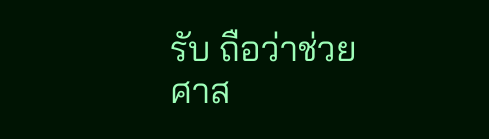รับ ถือว่าช่วยศาส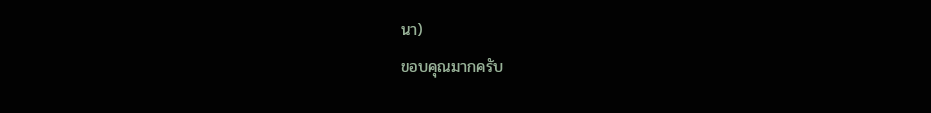นา)
ขอบคุณมากครับ